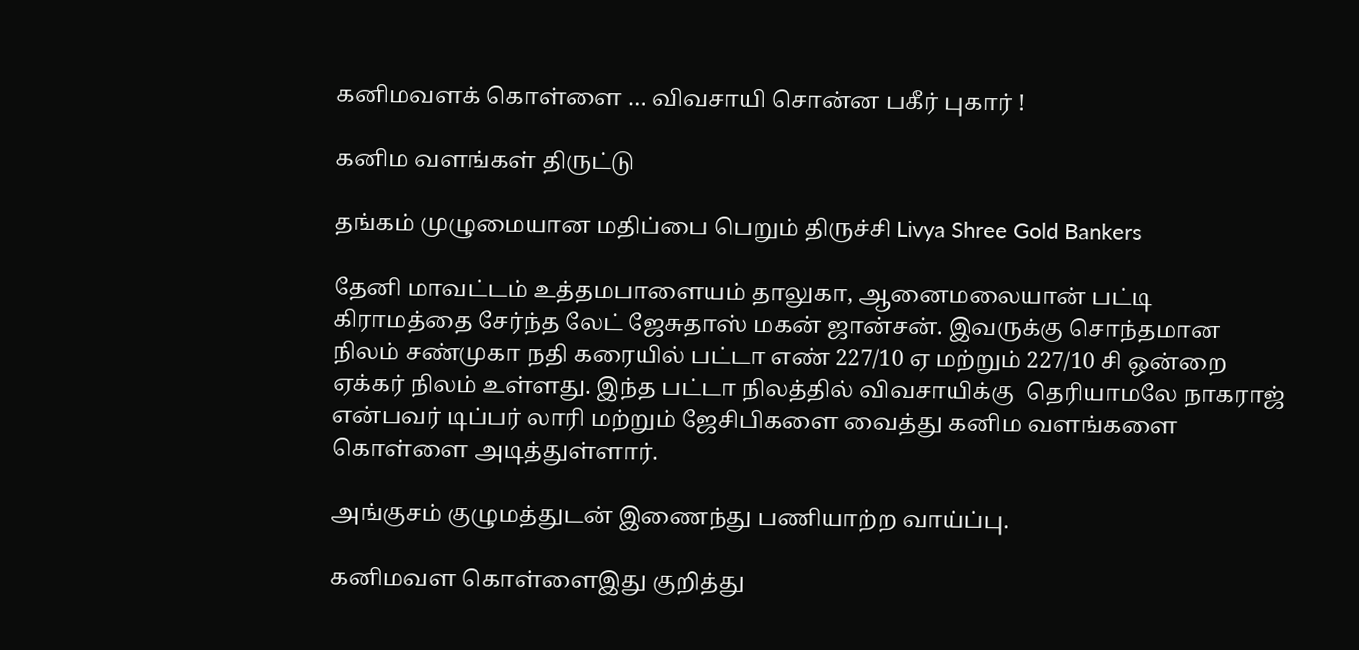கனிமவளக் கொள்ளை … விவசாயி சொன்ன பகீர் புகார் !

கனிம வளங்கள் திருட்டு

தங்கம் முழுமையான மதிப்பை பெறும் திருச்சி Livya Shree Gold Bankers

தேனி மாவட்டம் உத்தமபாளையம் தாலுகா, ஆனைமலையான் பட்டி கிராமத்தை சேர்ந்த லேட் ஜேசுதாஸ் மகன் ஜான்சன். இவருக்கு சொந்தமான நிலம் சண்முகா நதி கரையில் பட்டா எண் 227/10 ஏ மற்றும் 227/10 சி ஒன்றை ஏக்கர் நிலம் உள்ளது. இந்த பட்டா நிலத்தில் விவசாயிக்கு  தெரியாமலே நாகராஜ் என்பவர் டிப்பர் லாரி மற்றும் ஜேசிபிகளை வைத்து கனிம வளங்களை கொள்ளை அடித்துள்ளார்.

அங்குசம் குழுமத்துடன் இணைந்து பணியாற்ற வாய்ப்பு.

கனிமவள கொள்ளைஇது குறித்து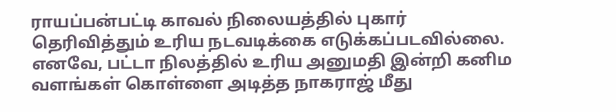ராயப்பன்பட்டி காவல் நிலையத்தில் புகார் தெரிவித்தும் உரிய நடவடிக்கை எடுக்கப்படவில்லை. எனவே, பட்டா நிலத்தில் உரிய அனுமதி இன்றி கனிம வளங்கள் கொள்ளை அடித்த நாகராஜ் மீது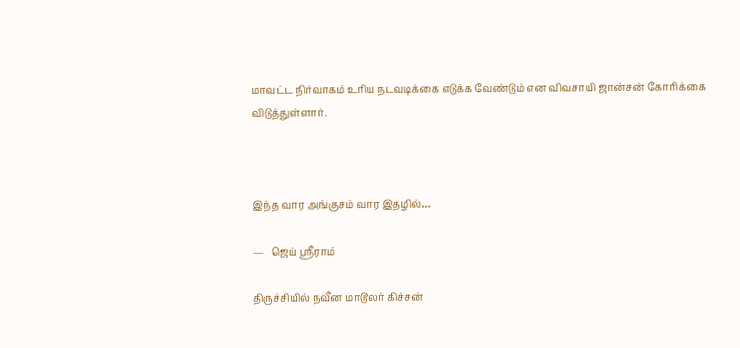மாவட்ட நிர்வாகம் உரிய நடவடிக்கை எடுக்க வேண்டும் என விவசாயி ஜான்சன் கோரிக்கை விடுத்துள்ளார்.



இந்த வார அங்குசம் வார இதழில்…

—   ஜெய் ஸ்ரீராம்

திருச்சியில் நவீன மாடூலர் கிச்சன்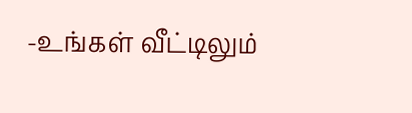-உங்கள் வீட்டிலும்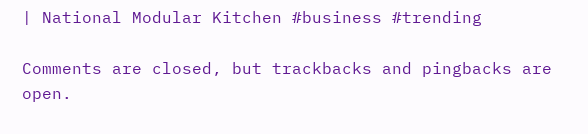| National Modular Kitchen #business #trending

Comments are closed, but trackbacks and pingbacks are open.